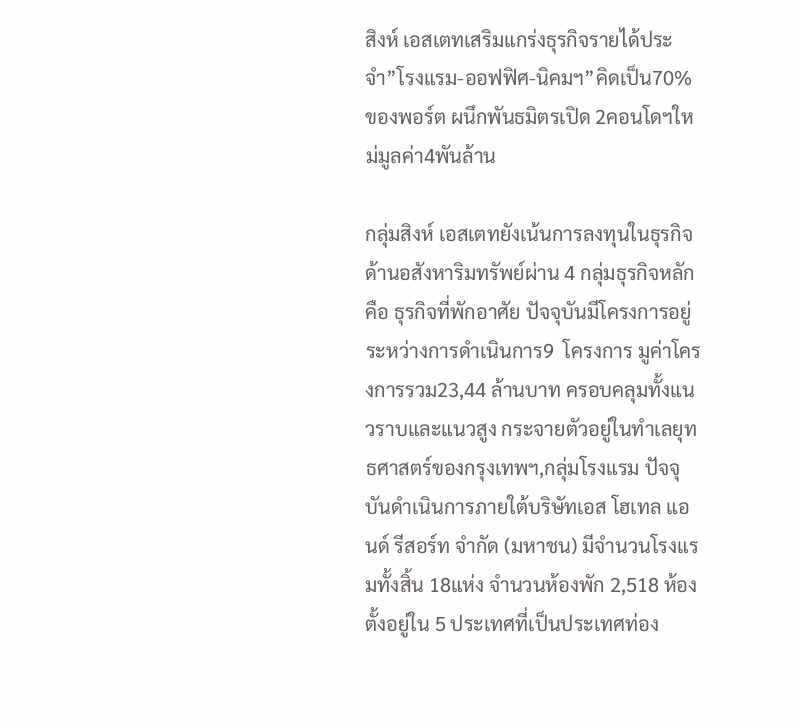สิงห์ เอสเตทเสริมแกร่งธุรกิจรายได้ประจำ”โรงแรม-ออฟฟิศ-นิคมฯ”คิดเป็น70%ของพอร์ต ผนึกพันธมิตรเปิด 2คอนโดฯใหม่มูลค่า4พันล้าน

กลุ่มสิงห์ เอสเตทยังเน้นการลงทุนในธุรกิจด้านอสังหาริมทรัพย์ผ่าน 4 กลุ่มธุรกิจหลัก คือ ธุรกิจที่พักอาศัย ปัจจุบันมีโครงการอยู่ระหว่างการดําเนินการ9  โครงการ มูค่าโครงการรวม23,44 ล้านบาท ครอบคลุมทั้งแนวราบและแนวสูง กระจายตัวอยู่ในทําเลยุทธศาสตร์ของกรุงเทพฯ,กลุ่มโรงแรม ปัจจุบันดําเนินการภายใต้บริษัทเอส โฮเทล แอนด์ รีสอร์ท จำกัด (มหาชน) มีจํานวนโรงแรมทั้งสิ้น 18แห่ง จํานวนห้องพัก 2,518 ห้องตั้งอยู่ใน 5 ประเทศที่เป็นประเทศท่อง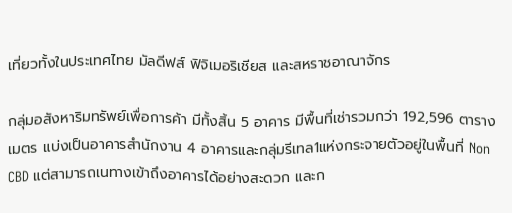เที่ยวทั้งในประเทศไทย มัลดีฟส์ ฟิจิเมอริเชียส และสหราชอาณาจักร

กลุ่มอสังหาริมทรัพย์เพื่อการค้า มีทั้งสิ้น 5 อาคาร มีพื้นที่เช่ารวมกว่า 192,596 ตารางเมตร แบ่งเป็นอาคารสํานักงาน 4 อาคารและกลุ่มรีเทล1แห่งกระจายตัวอยู่ในพื้นที่ Non CBD แต่สามารถเนทางเข้าถึงอาคารได้อย่างสะดวก และก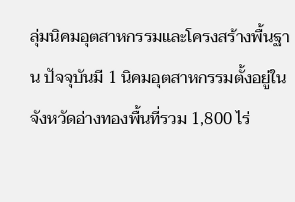ลุ่มนิคมอุตสาหกรรมและโครงสร้างพื้นฐาน ปัจจุบันมี 1 นิคมอุตสาหกรรมตั้งอยู่ในจังหวัดอ่างทองพื้นที่รวม 1,800 ไร่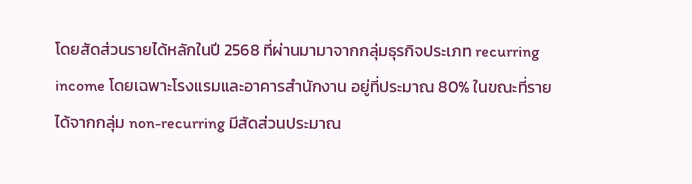โดยสัดส่วนรายได้หลักในปี 2568 ที่ผ่านมามาจากกลุ่มธุรกิจประเภท recurring income โดยเฉพาะโรงแรมและอาคารสํานักงาน อยู่ที่ประมาณ 80% ในขณะที่รายได้จากกลุ่ม non-recurring มีสัดส่วนประมาณ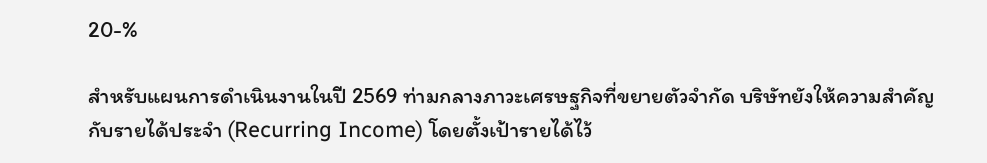20-%

สำหรับแผนการดำเนินงานในปี 2569 ท่ามกลางภาวะเศรษฐกิจที่ขยายตัวจำกัด บริษัทยังให้ความสำคัญกับรายได้ประจำ (Recurring Income) โดยตั้งเป้ารายได้ไว้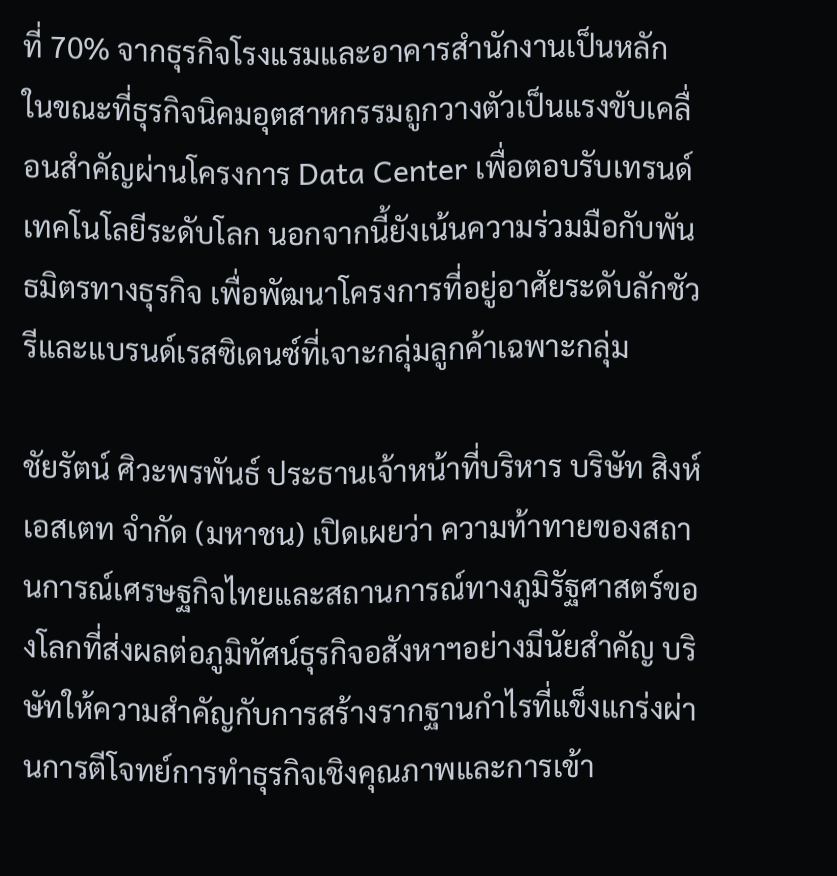ที่ 70% จากธุรกิจโรงแรมและอาคารสำนักงานเป็นหลัก ในขณะที่ธุรกิจนิคมอุตสาหกรรมถูกวางตัวเป็นแรงขับเคลื่อนสำคัญผ่านโครงการ Data Center เพื่อตอบรับเทรนด์เทคโนโลยีระดับโลก นอกจากนี้ยังเน้นความร่วมมือกับพันธมิตรทางธุรกิจ เพื่อพัฒนาโครงการที่อยู่อาศัยระดับลักชัวรีและแบรนด์เรสซิเดนซ์ที่เจาะกลุ่มลูกค้าเฉพาะกลุ่ม

ชัยรัตน์ ศิวะพรพันธ์ ประธานเจ้าหน้าที่บริหาร บริษัท สิงห์ เอสเตท จำกัด (มหาชน) เปิดเผยว่า ความท้าทายของสถานการณ์เศรษฐกิจไทยและสถานการณ์ทางภูมิรัฐศาสตร์ของโลกที่ส่งผลต่อภูมิทัศน์ธุรกิจอสังหาฯอย่างมีนัยสำคัญ บริษัทให้ความสำคัญกับการสร้างรากฐานกำไรที่แข็งแกร่งผ่านการตีโจทย์การทำธุรกิจเชิงคุณภาพและการเข้า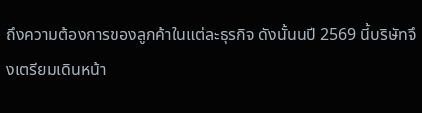ถึงความต้องการของลูกค้าในแต่ละธุรกิจ ดังนั้นนปี 2569 นี้บริษัทจึงเตรียมเดินหน้า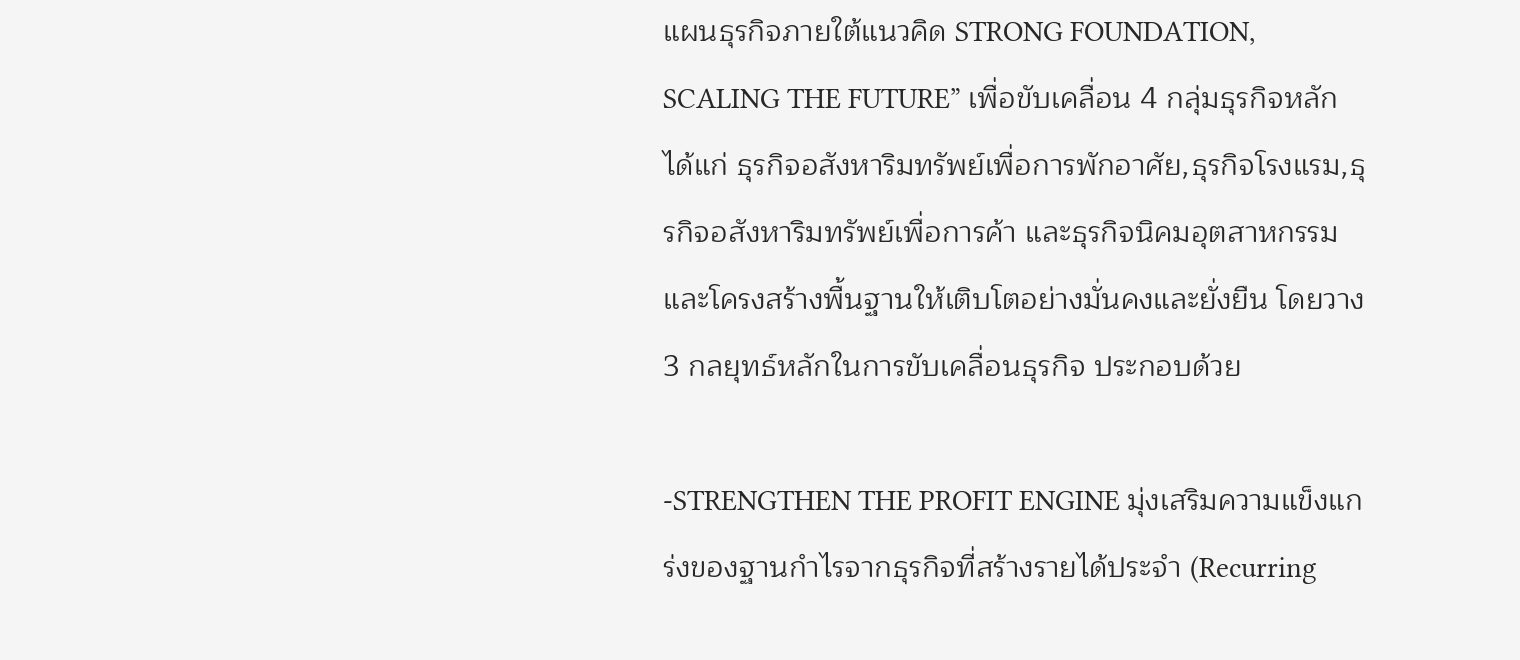แผนธุรกิจภายใต้แนวคิด STRONG FOUNDATION, SCALING THE FUTURE” เพื่อขับเคลื่อน 4 กลุ่มธุรกิจหลัก ได้แก่ ธุรกิจอสังหาริมทรัพย์เพื่อการพักอาศัย,ธุรกิจโรงแรม,ธุรกิจอสังหาริมทรัพย์เพื่อการค้า และธุรกิจนิคมอุตสาหกรรมและโครงสร้างพื้นฐานให้เติบโตอย่างมั่นคงและยั่งยืน โดยวาง 3 กลยุทธ์หลักในการขับเคลื่อนธุรกิจ ประกอบด้วย

-STRENGTHEN THE PROFIT ENGINE มุ่งเสริมความแข็งแกร่งของฐานกำไรจากธุรกิจที่สร้างรายได้ประจำ (Recurring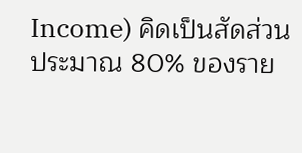Income) คิดเป็นสัดส่วนประมาณ 80% ของราย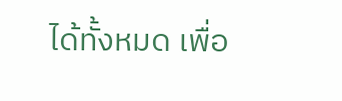ได้ทั้งหมด เพื่อ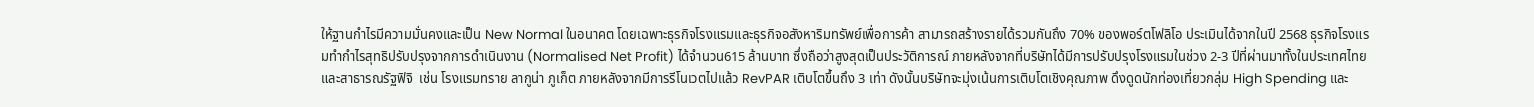ให้ฐานกำไรมีความมั่นคงและเป็น New Normal ในอนาคต โดยเฉพาะธุรกิจโรงแรมและธุรกิจอสังหาริมทรัพย์เพื่อการค้า สามารถสร้างรายได้รวมกันถึง 70% ของพอร์ตโฟลิโอ ประเมินได้จากในปี 2568 ธุรกิจโรงแรมทำกำไรสุทธิปรับปรุงจากการดำเนินงาน (Normalised Net Profit) ได้จำนวน615 ล้านบาท ซึ่งถือว่าสูงสุดเป็นประวัติการณ์ ภายหลังจากที่บริษัทได้มีการปรับปรุงโรงแรมในช่วง 2-3 ปีที่ผ่านมาทั้งในประเทศไทยและสาธารณรัฐฟิจิ  เช่น โรงแรมทราย ลากูน่า ภูเก็ต ภายหลังจากมีการรีโนเวตไปแล้ว RevPAR เติบโตขึ้นถึง 3 เท่า ดังนั้นบริษัทจะมุ่งเน้นการเติบโตเชิงคุณภาพ ดึงดูดนักท่องเที่ยวกลุ่ม High Spending และ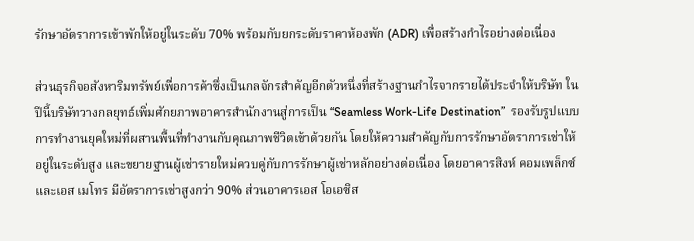รักษาอัตราการเข้าพักให้อยู่ในระดับ 70% พร้อมกับยกระดับราคาห้องพัก (ADR) เพื่อสร้างกำไรอย่างต่อเนื่อง

ส่วนธุรกิจอสังหาริมทรัพย์เพื่อการค้าซึ่งเป็นกลจักรสำคัญอีกตัวหนึ่งที่สร้างฐานกำไรจากรายได้ประจำให้บริษัท ในปีนี้บริษัทวางกลยุทธ์เพิ่มศักยภาพอาคารสำนักงานสู่การเป็น “Seamless Work-Life Destination”  รองรับรูปแบบการทำงานยุคใหม่ที่ผสานพื้นที่ทำงานกับคุณภาพชีวิตเข้าด้วยกัน โดยให้ความสำคัญกับการรักษาอัตราการเช่าให้อยู่ในระดับสูง และขยายฐานผู้เช่ารายใหม่ควบคู่กับการรักษาผู้เช่าหลักอย่างต่อเนื่อง โดยอาคารสิงห์ คอมเพล็กซ์ และเอส เมโทร มีอัตราการเช่าสูงกว่า 90% ส่วนอาคารเอส โอเอซิส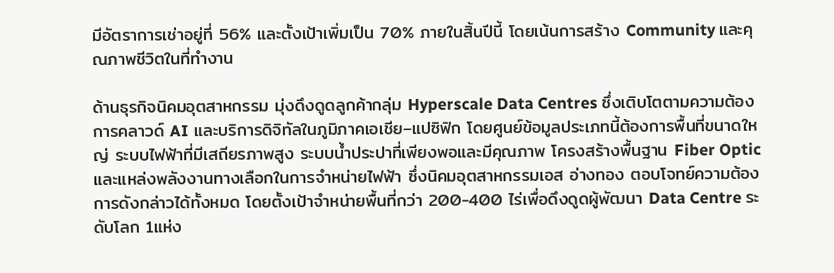มีอัตราการเช่าอยู่ที่ 56% และตั้งเป้าเพิ่มเป็น 70% ภายในสิ้นปีนี้ โดยเน้นการสร้าง Community และคุณภาพชีวิตในที่ทำงาน

ด้านธุรกิจนิคมอุตสาหกรรม มุ่งดึงดูดลูกค้ากลุ่ม Hyperscale Data Centres ซึ่งเติบโตตามความต้องการคลาวด์ AI และบริการดิจิทัลในภูมิภาคเอเชีย–แปซิฟิก โดยศูนย์ข้อมูลประเภทนี้ต้องการพื้นที่ขนาดใหญ่ ระบบไฟฟ้าที่มีเสถียรภาพสูง ระบบน้ำประปาที่เพียงพอและมีคุณภาพ โครงสร้างพื้นฐาน Fiber Optic และแหล่งพลังงานทางเลือกในการจำหน่ายไฟฟ้า ซึ่งนิคมอุตสาหกรรมเอส อ่างทอง ตอบโจทย์ความต้องการดังกล่าวได้ทั้งหมด โดยตั้งเป้าจำหน่ายพื้นที่กว่า 200-400 ไร่เพื่อดึงดูดผู้พัฒนา Data Centre ระดับโลก 1แห่ง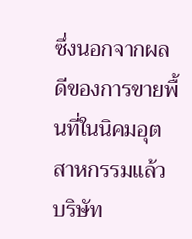ซึ่งนอกจากผลดีของการขายพื้นที่ในนิคมอุตสาหกรรมแล้ว บริษัท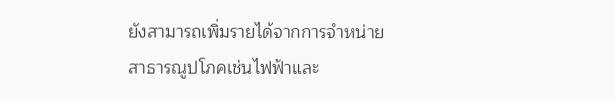ยังสามารถเพิ่มรายได้จากการจำหน่ายสาธารณูปโภคเช่นไฟฟ้าและ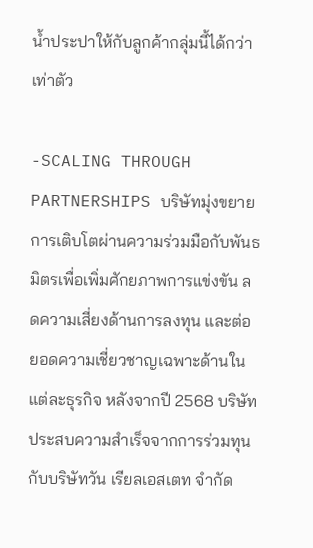น้ำประปาให้กับลูกค้ากลุ่มนี้ได้กว่าเท่าตัว

-SCALING THROUGH PARTNERSHIPS บริษัทมุ่งขยายการเติบโตผ่านความร่วมมือกับพันธมิตรเพื่อเพิ่มศักยภาพการแข่งขัน ลดความเสี่ยงด้านการลงทุน และต่อยอดความเชี่ยวชาญเฉพาะด้านในแต่ละธุรกิจ หลังจากปี 2568 บริษัทประสบความสำเร็จจากการร่วมทุนกับบริษัทวัน เรียลเอสเตท จำกัด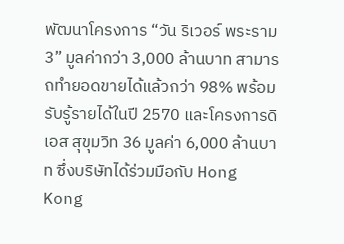พัฒนาโครงการ “วัน ริเวอร์ พระราม 3” มูลค่ากว่า 3,000 ล้านบาท สามารถทำยอดขายได้แล้วกว่า 98% พร้อมรับรู้รายได้ในปี 2570 และโครงการดิ เอส สุขุมวิท 36 มูลค่า 6,000 ล้านบาท ซึ่งบริษัทได้ร่วมมือกับ Hong Kong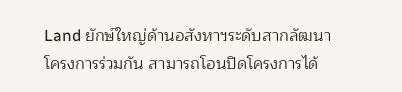Land ยักษ์ใหญ่ด้านอสังหาฯระดับสากลัฒนาโครงการร่วมกัน สามารถโอนปิดโครงการได้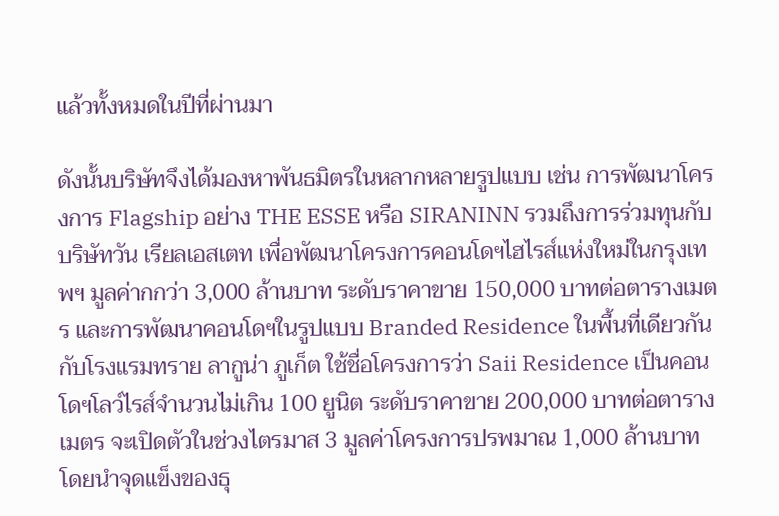แล้วทั้งหมดในปีที่ผ่านมา

ดังนั้นบริษัทจึงได้มองหาพันธมิตรในหลากหลายรูปแบบ เช่น การพัฒนาโครงการ Flagship อย่าง THE ESSE หรือ SIRANINN รวมถึงการร่วมทุนกับบริษัทวัน เรียลเอสเตท เพื่อพัฒนาโครงการคอนโดฯไฮไรส์แห่งใหม่ในกรุงเทพฯ มูลค่ากกว่า 3,000 ล้านบาท ระดับราคาขาย 150,000 บาทต่อตารางเมตร และการพัฒนาคอนโดฯในรูปแบบ Branded Residence ในพื้นที่เดียวกันกับโรงแรมทราย ลากูน่า ภูเก็ต ใช้ชื่อโครงการว่า Saii Residence เป็นคอนโดฯโลว์ไรส์จำนวนไม่เกิน 100 ยูนิต ระดับราคาขาย 200,000 บาทต่อตารางเมตร จะเปิดตัวในช่วงไตรมาส 3 มูลค่าโครงการปรพมาณ 1,000 ล้านบาท โดยนำจุดแข็งของธุ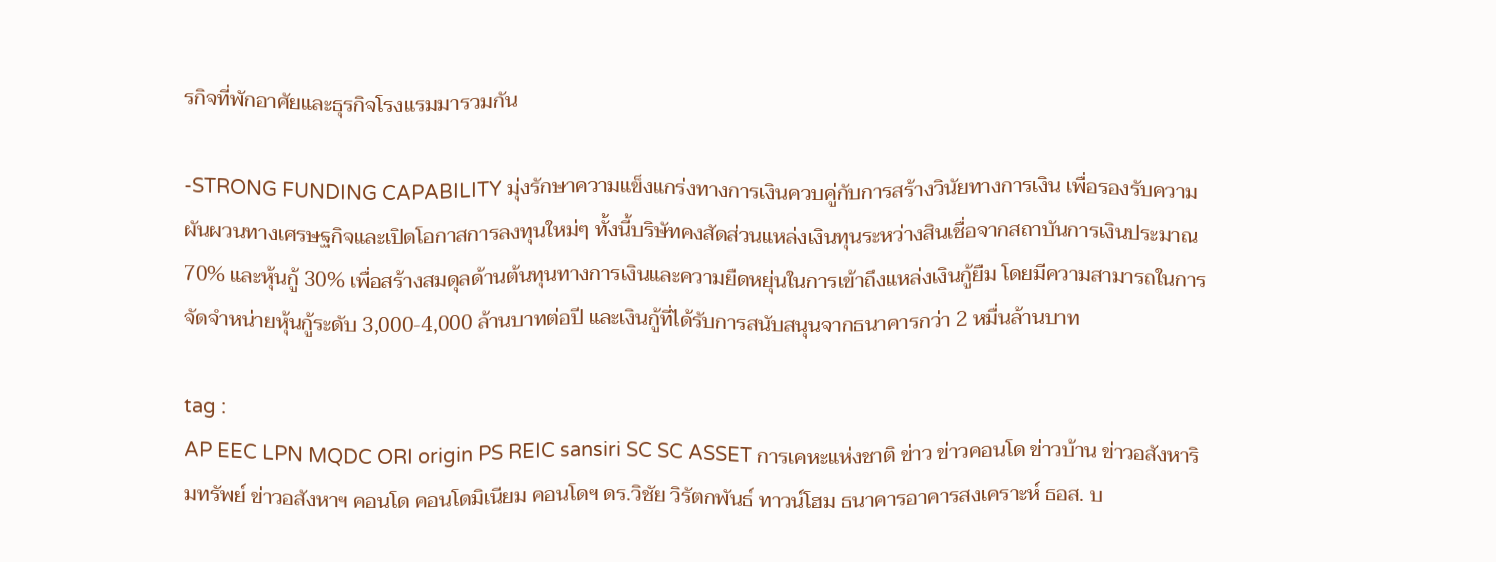รกิจที่พักอาศัยและธุรกิจโรงแรมมารวมกัน

-STRONG FUNDING CAPABILITY มุ่งรักษาความแข็งแกร่งทางการเงินควบคู่กับการสร้างวินัยทางการเงิน เพื่อรองรับความผันผวนทางเศรษฐกิจและเปิดโอกาสการลงทุนใหม่ๆ ทั้งนี้บริษัทคงสัดส่วนแหล่งเงินทุนระหว่างสินเชื่อจากสถาบันการเงินประมาณ 70% และหุ้นกู้ 30% เพื่อสร้างสมดุลด้านต้นทุนทางการเงินและความยืดหยุ่นในการเข้าถึงแหล่งเงินกู้ยืม โดยมีความสามารถในการจัดจำหน่ายหุ้นกู้ระดับ 3,000-4,000 ล้านบาทต่อปี และเงินกู้ที่ได้รับการสนับสนุนจากธนาคารกว่า 2 หมื่นล้านบาท

tag :
AP EEC LPN MQDC ORI origin PS REIC sansiri SC SC ASSET การเคหะแห่งชาติ ข่าว ข่าวคอนโด ข่าวบ้าน ข่าวอสังหาริมทรัพย์ ข่าวอสังหาฯ คอนโด คอนโดมิเนียม คอนโดฯ ดร.วิชัย วิรัตกพันธ์ ทาวน์โฮม ธนาคารอาคารสงเคราะห์ ธอส. บ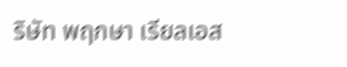ริษัท พฤกษา เรียลเอส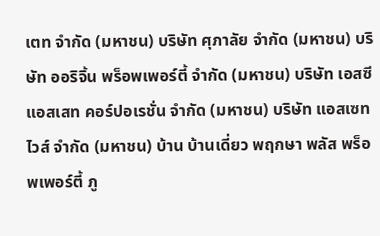เตท จำกัด (มหาชน) บริษัท ศุภาลัย จำกัด (มหาชน) บริษัท ออริจิ้น พร็อพเพอร์ตี้ จำกัด (มหาชน) บริษัท เอสซี แอสเสท คอร์ปอเรชั่น จำกัด (มหาชน) บริษัท แอสเซทไวส์ จำกัด (มหาชน) บ้าน บ้านเดี่ยว พฤกษา พลัส พร็อพเพอร์ตี้ ภู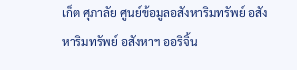เก็ต ศุภาลัย ศูนย์ข้อมูลอสังหาริมทรัพย์ อสังหาริมทรัพย์ อสังหาฯ ออริจิ้น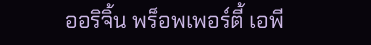ออริจิ้น พร็อพเพอร์ตี้ เอพี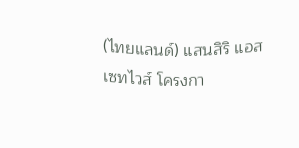(ไทยแลนด์) แสนสิริ แอสเซทไวส์ โครงกา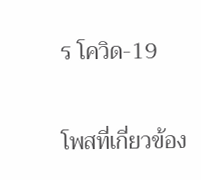ร โควิด-19

โพสที่เกี่ยวข้อง